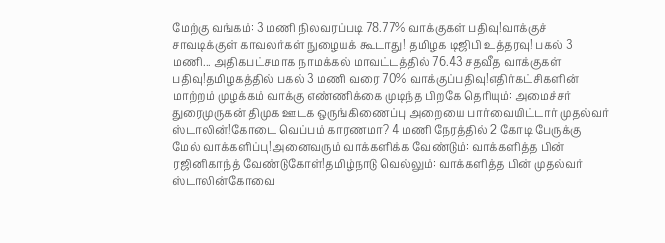மேற்கு வங்கம்: 3 மணி நிலவரப்படி 78.77% வாக்குகள் பதிவு!வாக்குச் சாவடிக்குள் காவலர்கள் நுழையக் கூடாது! தமிழக டிஜிபி உத்தரவு! பகல் 3 மணி... அதிகபட்சமாக நாமக்கல் மாவட்டத்தில் 76.43 சதவீத வாக்குகள் பதிவு!தமிழகத்தில் பகல் 3 மணி வரை 70% வாக்குப்பதிவு!எதிர்கட்சிகளின் மாற்றம் முழக்கம் வாக்கு எண்ணிக்கை முடிந்த பிறகே தெரியும்: அமைச்சர் துரைமுருகன் திமுக ஊடக ஒருங்கிணைப்பு அறையை பார்வையிட்டார் முதல்வர் ஸ்டாலின்!கோடை வெப்பம் காரணமா? 4 மணி நேரத்தில் 2 கோடி பேருக்கு மேல் வாக்களிப்பு!அனைவரும் வாக்களிக்க வேண்டும்: வாக்களித்த பின் ரஜினிகாந்த் வேண்டுகோள்!தமிழ்நாடு வெல்லும்: வாக்களித்த பின் முதல்வர் ஸ்டாலின்கோவை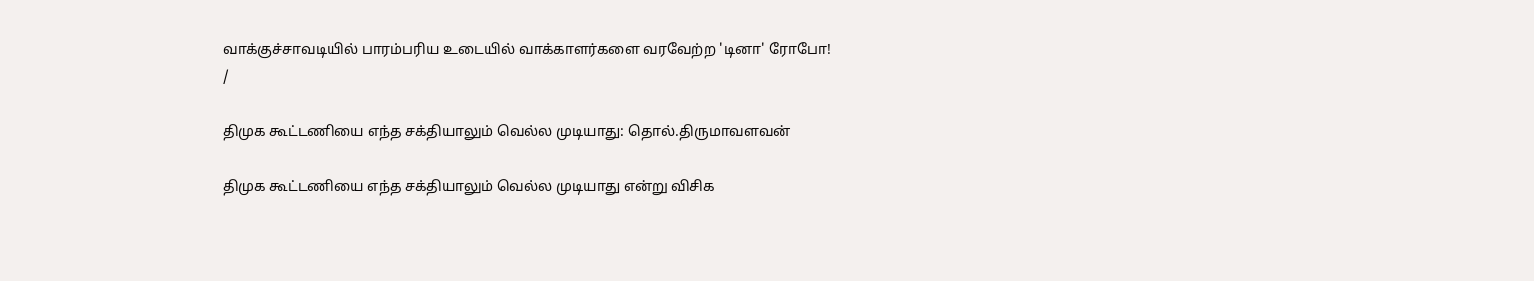வாக்குச்சாவடியில் பாரம்பரிய உடையில் வாக்காளர்களை வரவேற்ற 'டினா' ரோபோ!
/

திமுக கூட்டணியை எந்த சக்தியாலும் வெல்ல முடியாது: தொல்.திருமாவளவன்

திமுக கூட்டணியை எந்த சக்தியாலும் வெல்ல முடியாது என்று விசிக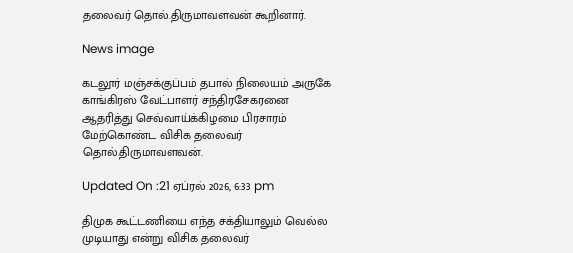தலைவர் தொல்.திருமாவளவன் கூறினார்.

News image

கடலூர் மஞ்சக்குப்பம் தபால் நிலையம் அருகே காங்கிரஸ் வேட்பாளர் சந்திரசேகரனை ஆதரித்து செவ்வாய்க்கிழமை பிரசாரம் மேற்கொண்ட விசிக தலைவர் தொல்.திருமாவளவன்.

Updated On :21 ஏப்ரல் 2026, 6:33 pm

திமுக கூட்டணியை எந்த சக்தியாலும் வெல்ல முடியாது என்று விசிக தலைவர்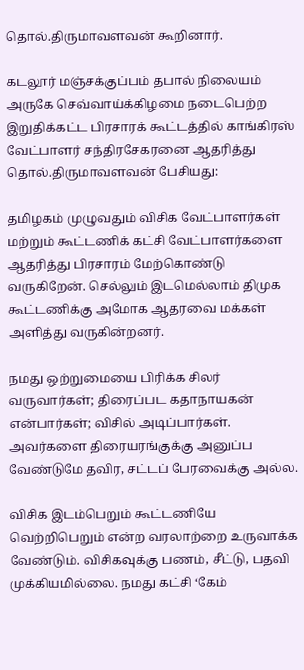தொல்.திருமாவளவன் கூறினார்.

கடலூர் மஞ்சக்குப்பம் தபால் நிலையம் அருகே செவ்வாய்க்கிழமை நடைபெற்ற இறுதிக்கட்ட பிரசாரக் கூட்டத்தில் காங்கிரஸ் வேட்பாளர் சந்திரசேகரனை ஆதரித்து தொல்.திருமாவளவன் பேசியது:

தமிழகம் முழுவதும் விசிக வேட்பாளர்கள் மற்றும் கூட்டணிக் கட்சி வேட்பாளர்களை ஆதரித்து பிரசாரம் மேற்கொண்டு வருகிறேன். செல்லும் இடமெல்லாம் திமுக கூட்டணிக்கு அமோக ஆதரவை மக்கள் அளித்து வருகின்றனர்.

நமது ஒற்றுமையை பிரிக்க சிலர் வருவார்கள்; திரைப்பட கதாநாயகன் என்பார்கள்; விசில் அடிப்பார்கள். அவர்களை திரையரங்குக்கு அனுப்ப வேண்டுமே தவிர, சட்டப் பேரவைக்கு அல்ல.

விசிக இடம்பெறும் கூட்டணியே வெற்றிபெறும் என்ற வரலாற்றை உருவாக்க வேண்டும். விசிகவுக்கு பணம், சீட்டு, பதவி முக்கியமில்லை. நமது கட்சி ‘கேம்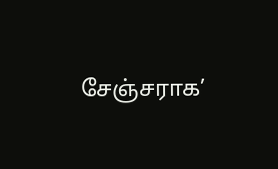சேஞ்சராக’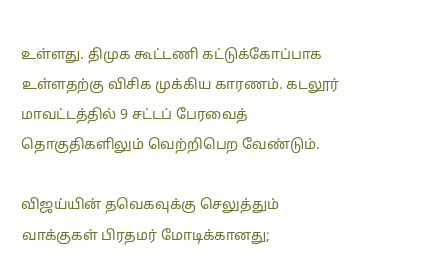உள்ளது. திமுக கூட்டணி கட்டுக்கோப்பாக உள்ளதற்கு விசிக முக்கிய காரணம். கடலூர் மாவட்டத்தில் 9 சட்டப் பேரவைத் தொகுதிகளிலும் வெற்றிபெற வேண்டும்.

விஜய்யின் தவெகவுக்கு செலுத்தும் வாக்குகள் பிரதமர் மோடிக்கானது;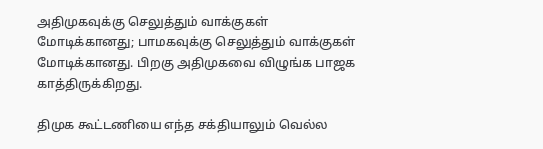அதிமுகவுக்கு செலுத்தும் வாக்குகள் மோடிக்கானது; பாமகவுக்கு செலுத்தும் வாக்குகள் மோடிக்கானது. பிறகு அதிமுகவை விழுங்க பாஜக காத்திருக்கிறது.

திமுக கூட்டணியை எந்த சக்தியாலும் வெல்ல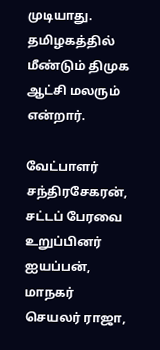முடியாது. தமிழகத்தில் மீண்டும் திமுக ஆட்சி மலரும் என்றார்.

வேட்பாளர் சந்திரசேகரன், சட்டப் பேரவை உறுப்பினர் ஐயப்பன், மாநகர் செயலர் ராஜா,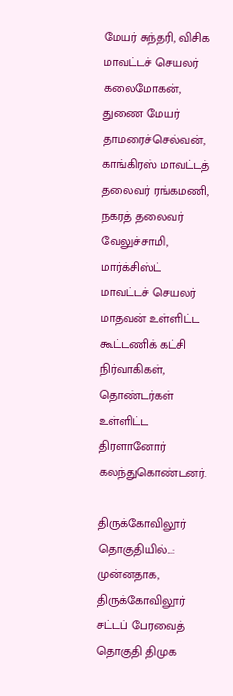மேயர் சுந்தரி, விசிக மாவட்டச் செயலர் கலைமோகன், துணை மேயர் தாமரைச்செல்வன், காங்கிரஸ் மாவட்டத் தலைவர் ரங்கமணி, நகரத் தலைவர் வேலுச்சாமி, மார்க்சிஸ்ட் மாவட்டச் செயலர் மாதவன் உள்ளிட்ட கூட்டணிக் கட்சி நிர்வாகிகள், தொண்டர்கள் உள்ளிட்ட திரளானோர் கலந்துகொண்டனர்.

திருக்கோவிலூர் தொகுதியில்...: முன்னதாக, திருக்கோவிலூர் சட்டப் பேரவைத் தொகுதி திமுக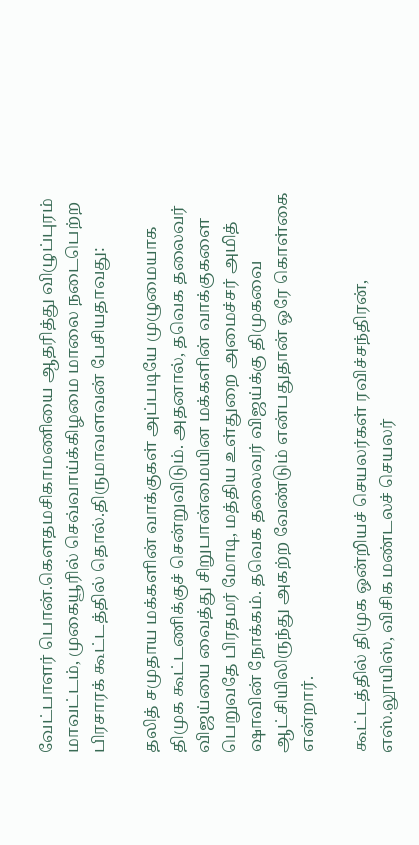வேட்பாளர் பொன்.கெளதமசிகாமணியை ஆதரித்து விழுப்புரம் மாவட்டம், முகையூரில் செவ்வாய்க்கிழமை மாலை நடைபெற்ற பிரசாரக் கூட்டத்தில் தொல்.திருமாவளவன் பேசியதாவது:

தலித் சமுதாய மக்களின் வாக்குகள் அப்படியே முழுமையாக திமுக கூட்டணிக்குச் சென்றுவிடும். அதனால், தவெக தலைவர் விஜய்யை வைத்து சிறுபான்மையின மக்களின் வாக்குகளை பெறுவதே பிரதமர் மோடி, மத்திய உள்துறை அமைச்சர் அமித் ஷாவின் நோக்கம். தவெக தலைவர் விஜய்க்கு திமுகவை ஆட்சியிலிருந்து அகற்ற வேண்டும் என்பதுதான் ஒரே கொள்கை என்றார்.

கூட்டத்தில் திமுக ஒன்றியச் செயலர்கள் ரவிச்சந்திரன், எஸ்.லூயிஸ், விசிக மண்டலச் செயலர்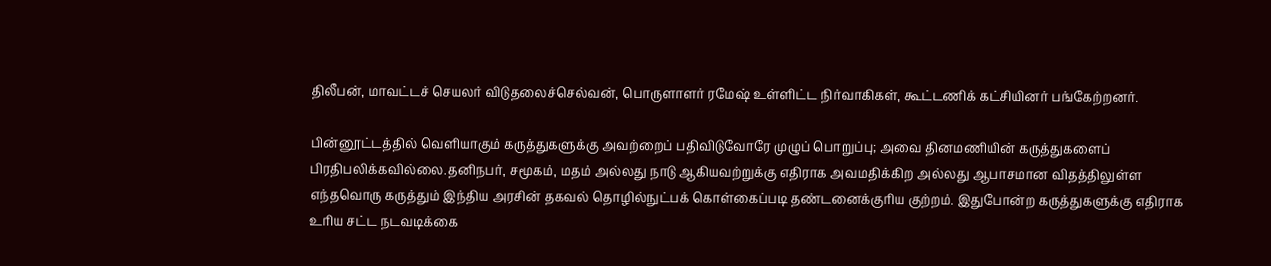திலீபன், மாவட்டச் செயலர் விடுதலைச்செல்வன், பொருளாளர் ரமேஷ் உள்ளிட்ட நிர்வாகிகள், கூட்டணிக் கட்சியினர் பங்கேற்றனர்.

பின்னூட்டத்தில் வெளியாகும் கருத்துகளுக்கு அவற்றைப் பதிவிடுவோரே முழுப் பொறுப்பு; அவை தினமணியின் கருத்துகளைப் பிரதிபலிக்கவில்லை.தனிநபர், சமூகம், மதம் அல்லது நாடு ஆகியவற்றுக்கு எதிராக அவமதிக்கிற அல்லது ஆபாசமான விதத்திலுள்ள எந்தவொரு கருத்தும் இந்திய அரசின் தகவல் தொழில்நுட்பக் கொள்கைப்படி தண்டனைக்குரிய குற்றம். இதுபோன்ற கருத்துகளுக்கு எதிராக உரிய சட்ட நடவடிக்கை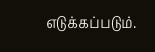எடுக்கப்படும்.